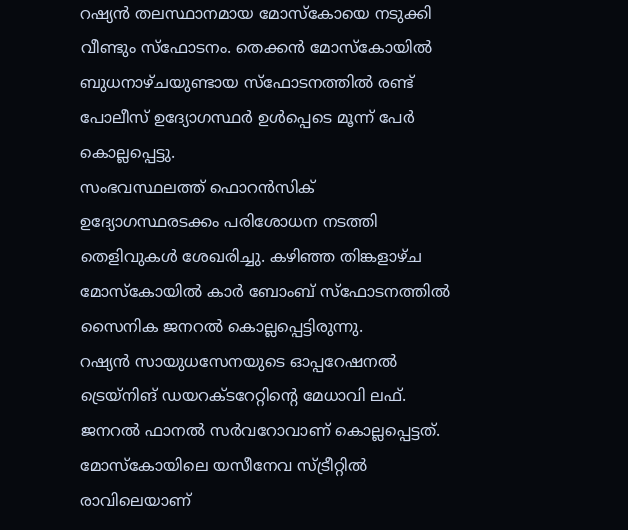റഷ്യൻ തലസ്ഥാനമായ മോസ്കോയെ നടുക്കി വീണ്ടും സ്ഫോടനം. തെക്കൻ മോസ്കോയിൽ ബുധനാഴ്ചയുണ്ടായ സ്ഫോടനത്തിൽ രണ്ട് പോലീസ് ഉദ്യോഗസ്ഥർ ഉൾപ്പെടെ മൂന്ന് പേർ കൊല്ലപ്പെട്ടു.
സംഭവസ്ഥലത്ത് ഫൊറൻസിക് ഉദ്യോഗസ്ഥരടക്കം പരിശോധന നടത്തി തെളിവുകൾ ശേഖരിച്ചു. കഴിഞ്ഞ തിങ്കളാഴ്ച മോസ്കോയിൽ കാർ ബോംബ് സ്ഫോടനത്തിൽ സൈനിക ജനറൽ കൊല്ലപ്പെട്ടിരുന്നു.
റഷ്യൻ സായുധസേനയുടെ ഓപ്പറേഷനൽ ട്രെയ്നിങ് ഡയറക്ടറേറ്റിന്റെ മേധാവി ലഫ്. ജനറൽ ഫാനൽ സർവറോവാണ് കൊല്ലപ്പെട്ടത്. മോസ്കോയിലെ യസീനേവ സ്ട്രീറ്റിൽ രാവിലെയാണ്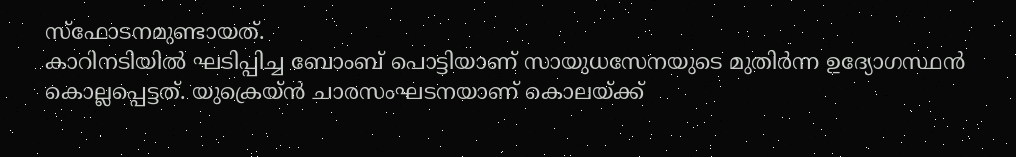സ്ഫോടനമുണ്ടായത്.
കാറിനടിയിൽ ഘടിപ്പിച്ച ബോംബ് പൊട്ടിയാണ് സായുധസേനയുടെ മുതിർന്ന ഉദ്യോഗസ്ഥൻ കൊല്ലപ്പെട്ടത്. യുക്രെയ്ൻ ചാരസംഘടനയാണ് കൊലയ്ക്ക്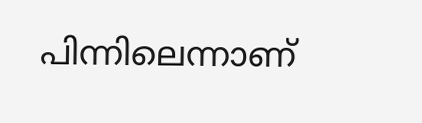പിന്നിലെന്നാണ്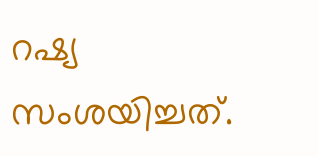റഷ്യ സംശയിച്ചത്.